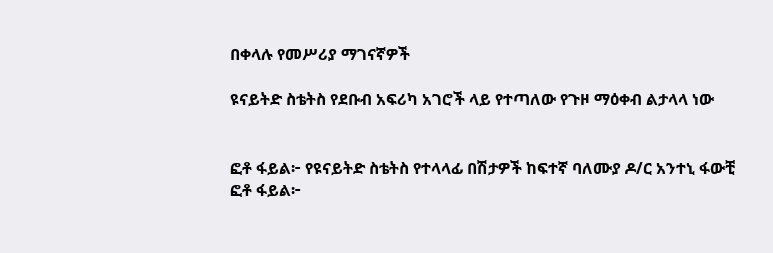በቀላሉ የመሥሪያ ማገናኛዎች

ዩናይትድ ስቴትስ የደቡብ አፍሪካ አገሮች ላይ የተጣለው የጉዞ ማዕቀብ ልታላላ ነው


ፎቶ ፋይል፦ የዩናይትድ ስቴትስ የተላላፊ በሽታዎች ከፍተኛ ባለሙያ ዶ/ር አንተኒ ፋውቺ
ፎቶ ፋይል፦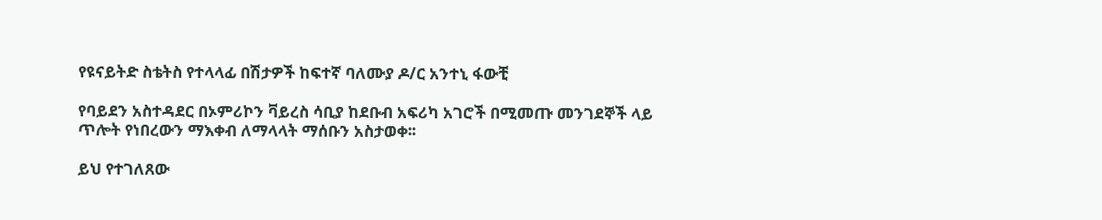የዩናይትድ ስቴትስ የተላላፊ በሽታዎች ከፍተኛ ባለሙያ ዶ/ር አንተኒ ፋውቺ

የባይደን አስተዳደር በኦምሪኮን ቫይረስ ሳቢያ ከደቡብ አፍሪካ አገሮች በሚመጡ መንገደኞች ላይ ጥሎት የነበረውን ማእቀብ ለማላላት ማሰቡን አስታወቀ፡፡

ይህ የተገለጸው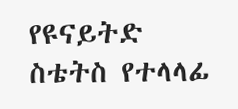የዩናይትድ ስቴትስ የተላላፊ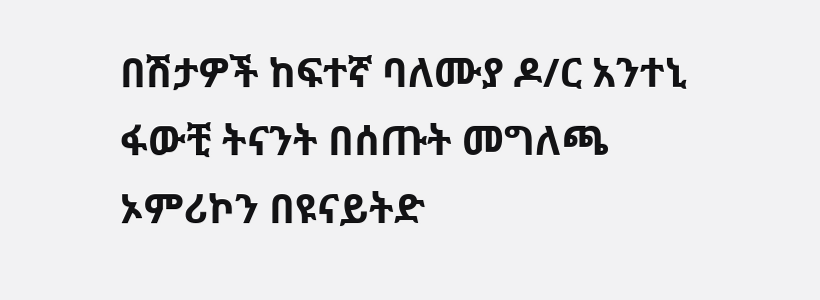በሽታዎች ከፍተኛ ባለሙያ ዶ/ር አንተኒ ፋውቺ ትናንት በሰጡት መግለጫ ኦምሪኮን በዩናይትድ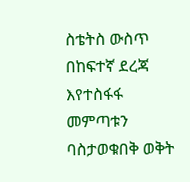ስቴትስ ውስጥ በከፍተኛ ደረጃ እየተስፋፋ መምጣቱን ባስታወቁበቅ ወቅት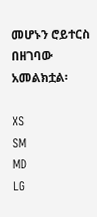መሆኑን ሮይተርስ በዘገባው አመልክቷል፡

XS
SM
MD
LG